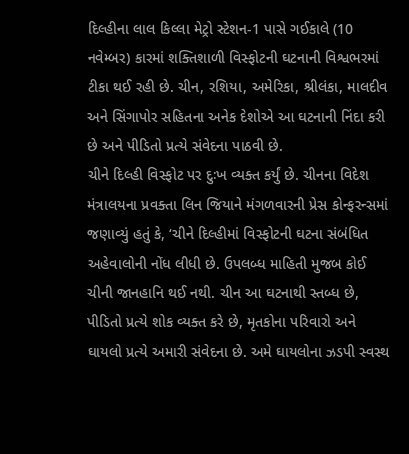દિલ્હીના લાલ કિલ્લા મેટ્રો સ્ટેશન-1 પાસે ગઈકાલે (10 નવેમ્બર) કારમાં શક્તિશાળી વિસ્ફોટની ઘટનાની વિશ્વભરમાં ટીકા થઈ રહી છે. ચીન, રશિયા, અમેરિકા, શ્રીલંકા, માલદીવ અને સિંગાપોર સહિતના અનેક દેશોએ આ ઘટનાની નિંદા કરી છે અને પીડિતો પ્રત્યે સંવેદના પાઠવી છે.
ચીને દિલ્હી વિસ્ફોટ પર દુઃખ વ્યક્ત કર્યું છે. ચીનના વિદેશ મંત્રાલયના પ્રવક્તા લિન જિયાને મંગળવારની પ્રેસ કોન્ફરન્સમાં જણાવ્યું હતું કે, ‘ચીને દિલ્હીમાં વિસ્ફોટની ઘટના સંબંધિત અહેવાલોની નોંધ લીધી છે. ઉપલબ્ધ માહિતી મુજબ કોઈ ચીની જાનહાનિ થઈ નથી. ચીન આ ઘટનાથી સ્તબ્ધ છે, પીડિતો પ્રત્યે શોક વ્યક્ત કરે છે, મૃતકોના પરિવારો અને ઘાયલો પ્રત્યે અમારી સંવેદના છે. અમે ઘાયલોના ઝડપી સ્વસ્થ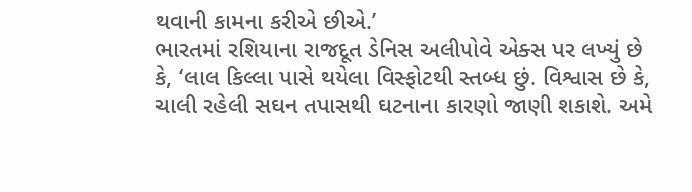થવાની કામના કરીએ છીએ.’
ભારતમાં રશિયાના રાજદૂત ડેનિસ અલીપોવે એક્સ પર લખ્યું છે કે, ‘લાલ કિલ્લા પાસે થયેલા વિસ્ફોટથી સ્તબ્ધ છું. વિશ્વાસ છે કે, ચાલી રહેલી સઘન તપાસથી ઘટનાના કારણો જાણી શકાશે. અમે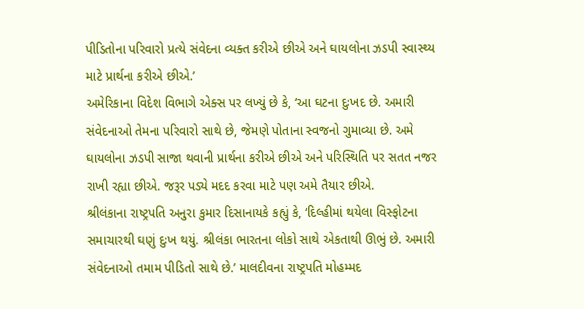પીડિતોના પરિવારો પ્રત્યે સંવેદના વ્યક્ત કરીએ છીએ અને ઘાયલોના ઝડપી સ્વાસ્થ્ય માટે પ્રાર્થના કરીએ છીએ.’
અમેરિકાના વિદેશ વિભાગે એક્સ પર લખ્યું છે કે, ‘આ ઘટના દુઃખદ છે. અમારી સંવેદનાઓ તેમના પરિવારો સાથે છે, જેમણે પોતાના સ્વજનો ગુમાવ્યા છે. અમે ઘાયલોના ઝડપી સાજા થવાની પ્રાર્થના કરીએ છીએ અને પરિસ્થિતિ પર સતત નજર રાખી રહ્યા છીએ. જરૂર પડ્યે મદદ કરવા માટે પણ અમે તૈયાર છીએ.
શ્રીલંકાના રાષ્ટ્રપતિ અનુરા કુમાર દિસાનાયકે કહ્યું કે, ‘દિલ્હીમાં થયેલા વિસ્ફોટના સમાચારથી ઘણું દુઃખ થયું. શ્રીલંકા ભારતના લોકો સાથે એકતાથી ઊભું છે. અમારી સંવેદનાઓ તમામ પીડિતો સાથે છે.’ માલદીવના રાષ્ટ્રપતિ મોહમ્મદ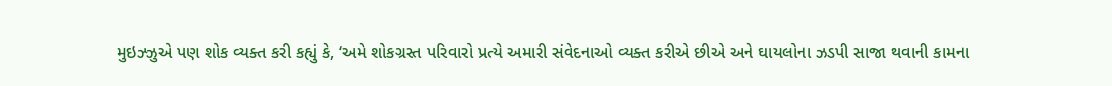મુઇઝ્ઝુએ પણ શોક વ્યક્ત કરી કહ્યું કે, ‘અમે શોકગ્રસ્ત પરિવારો પ્રત્યે અમારી સંવેદનાઓ વ્યક્ત કરીએ છીએ અને ઘાયલોના ઝડપી સાજા થવાની કામના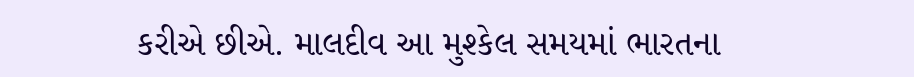કરીએ છીએ. માલદીવ આ મુશ્કેલ સમયમાં ભારતના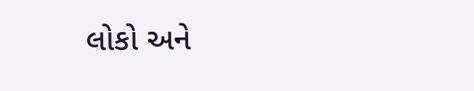લોકો અને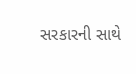સરકારની સાથે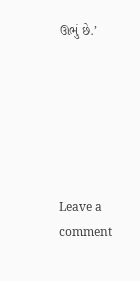ઊભું છે.’






Leave a comment